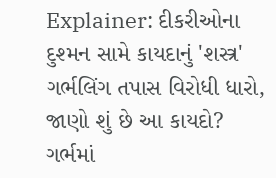Explainer: દીકરીઓના દુશ્મન સામે કાયદાનું 'શસ્ત્ર' ગર્ભલિંગ તપાસ વિરોધી ધારો, જાણો શું છે આ કાયદો?
ગર્ભમાં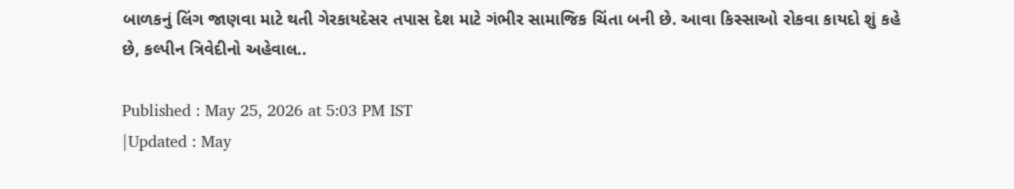બાળકનું લિંગ જાણવા માટે થતી ગેરકાયદેસર તપાસ દેશ માટે ગંભીર સામાજિક ચિંતા બની છે. આવા કિસ્સાઓ રોકવા કાયદો શું કહે છે, કલ્પીન ત્રિવેદીનો અહેવાલ..

Published : May 25, 2026 at 5:03 PM IST
|Updated : May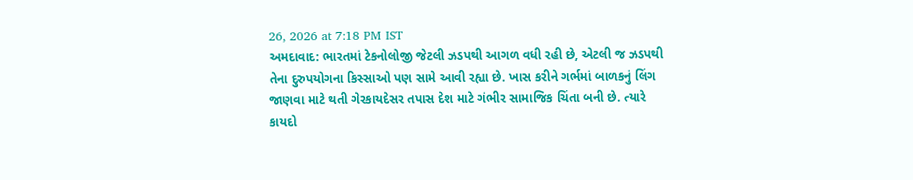26, 2026 at 7:18 PM IST
અમદાવાદ: ભારતમાં ટેકનોલોજી જેટલી ઝડપથી આગળ વધી રહી છે, એટલી જ ઝડપથી તેના દુરુપયોગના કિસ્સાઓ પણ સામે આવી રહ્યા છે. ખાસ કરીને ગર્ભમાં બાળકનું લિંગ જાણવા માટે થતી ગેરકાયદેસર તપાસ દેશ માટે ગંભીર સામાજિક ચિંતા બની છે. ત્યારે કાયદો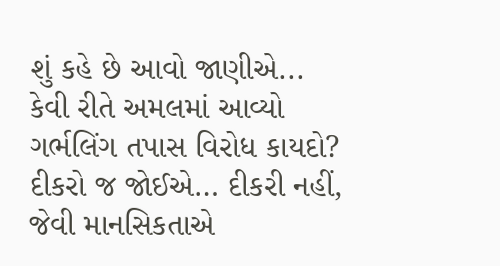શું કહે છે આવો જાણીએ...
કેવી રીતે અમલમાં આવ્યો ગર્ભલિંગ તપાસ વિરોધ કાયદો?
દીકરો જ જોઈએ… દીકરી નહીં, જેવી માનસિકતાએ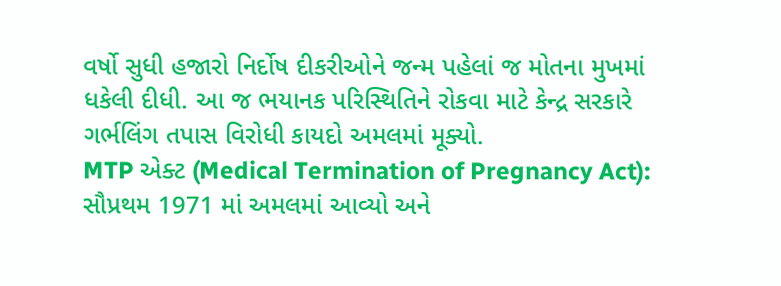વર્ષો સુધી હજારો નિર્દોષ દીકરીઓને જન્મ પહેલાં જ મોતના મુખમાં ધકેલી દીધી. આ જ ભયાનક પરિસ્થિતિને રોકવા માટે કેન્દ્ર સરકારે ગર્ભલિંગ તપાસ વિરોધી કાયદો અમલમાં મૂક્યો.
MTP એક્ટ (Medical Termination of Pregnancy Act): સૌપ્રથમ 1971 માં અમલમાં આવ્યો અને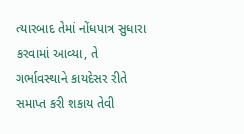ત્યારબાદ તેમાં નોંધપાત્ર સુધારા કરવામાં આવ્યા, તે ગર્ભાવસ્થાને કાયદેસર રીતે સમાપ્ત કરી શકાય તેવી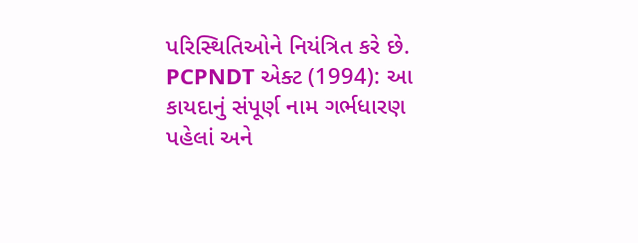પરિસ્થિતિઓને નિયંત્રિત કરે છે.
PCPNDT એક્ટ (1994): આ કાયદાનું સંપૂર્ણ નામ ગર્ભધારણ પહેલાં અને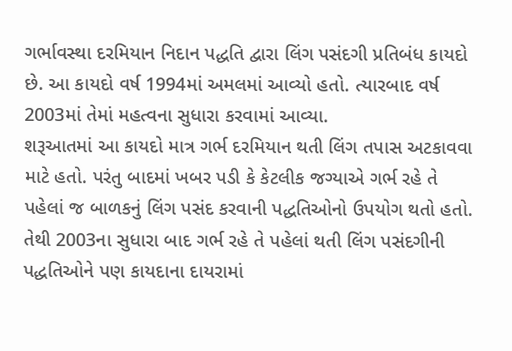ગર્ભાવસ્થા દરમિયાન નિદાન પદ્ધતિ દ્વારા લિંગ પસંદગી પ્રતિબંધ કાયદો છે. આ કાયદો વર્ષ 1994માં અમલમાં આવ્યો હતો. ત્યારબાદ વર્ષ 2003માં તેમાં મહત્વના સુધારા કરવામાં આવ્યા.
શરૂઆતમાં આ કાયદો માત્ર ગર્ભ દરમિયાન થતી લિંગ તપાસ અટકાવવા માટે હતો. પરંતુ બાદમાં ખબર પડી કે કેટલીક જગ્યાએ ગર્ભ રહે તે પહેલાં જ બાળકનું લિંગ પસંદ કરવાની પદ્ધતિઓનો ઉપયોગ થતો હતો. તેથી 2003ના સુધારા બાદ ગર્ભ રહે તે પહેલાં થતી લિંગ પસંદગીની પદ્ધતિઓને પણ કાયદાના દાયરામાં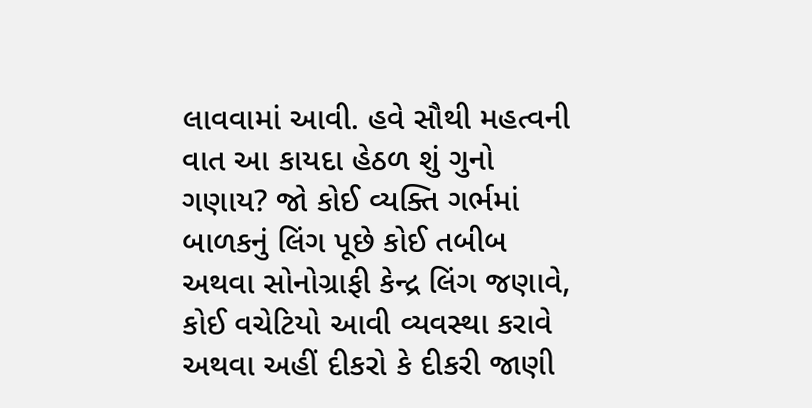લાવવામાં આવી. હવે સૌથી મહત્વની વાત આ કાયદા હેઠળ શું ગુનો ગણાય? જો કોઈ વ્યક્તિ ગર્ભમાં બાળકનું લિંગ પૂછે કોઈ તબીબ અથવા સોનોગ્રાફી કેન્દ્ર લિંગ જણાવે, કોઈ વચેટિયો આવી વ્યવસ્થા કરાવે અથવા અહીં દીકરો કે દીકરી જાણી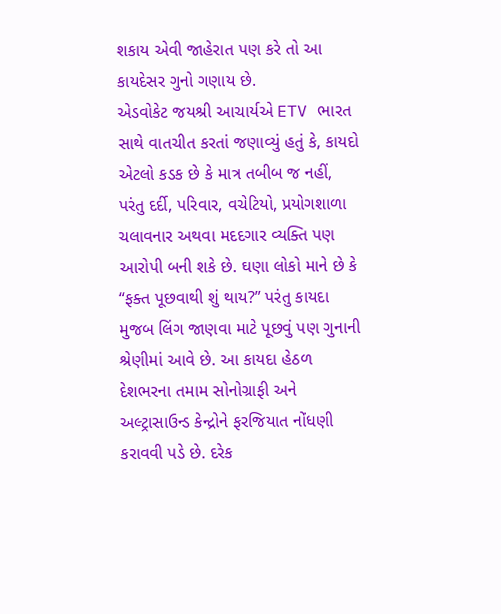શકાય એવી જાહેરાત પણ કરે તો આ કાયદેસર ગુનો ગણાય છે.
એડવોકેટ જયશ્રી આચાર્યએ ETV ભારત સાથે વાતચીત કરતાં જણાવ્યું હતું કે, કાયદો એટલો કડક છે કે માત્ર તબીબ જ નહીં, પરંતુ દર્દી, પરિવાર, વચેટિયો, પ્રયોગશાળા ચલાવનાર અથવા મદદગાર વ્યક્તિ પણ આરોપી બની શકે છે. ઘણા લોકો માને છે કે “ફક્ત પૂછવાથી શું થાય?” પરંતુ કાયદા મુજબ લિંગ જાણવા માટે પૂછવું પણ ગુનાની શ્રેણીમાં આવે છે. આ કાયદા હેઠળ દેશભરના તમામ સોનોગ્રાફી અને અલ્ટ્રાસાઉન્ડ કેન્દ્રોને ફરજિયાત નોંધણી કરાવવી પડે છે. દરેક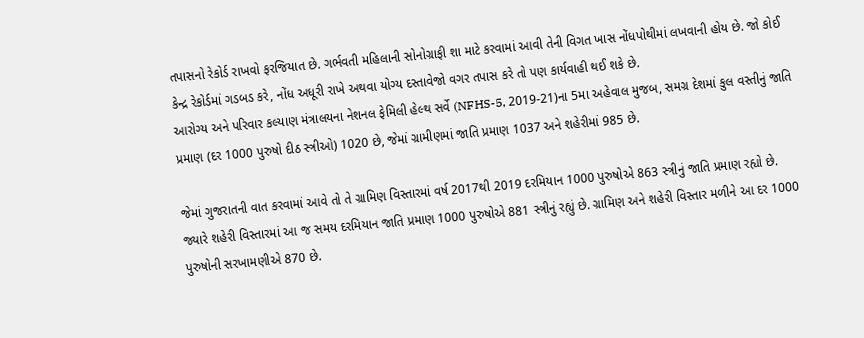તપાસનો રેકોર્ડ રાખવો ફરજિયાત છે. ગર્ભવતી મહિલાની સોનોગ્રાફી શા માટે કરવામાં આવી તેની વિગત ખાસ નોંધપોથીમાં લખવાની હોય છે. જો કોઈ કેન્દ્ર રેકોર્ડમાં ગડબડ કરે, નોંધ અધૂરી રાખે અથવા યોગ્ય દસ્તાવેજો વગર તપાસ કરે તો પણ કાર્યવાહી થઈ શકે છે.
આરોગ્ય અને પરિવાર કલ્યાણ મંત્રાલયના નેશનલ ફેમિલી હેલ્થ સર્વે (NFHS-5, 2019-21)ના 5મા અહેવાલ મુજબ, સમગ્ર દેશમાં કુલ વસ્તીનું જાતિ પ્રમાણ (દર 1000 પુરુષો દીઠ સ્ત્રીઓ) 1020 છે, જેમાં ગ્રામીણમાં જાતિ પ્રમાણ 1037 અને શહેરીમાં 985 છે.

જેમાં ગુજરાતની વાત કરવામાં આવે તો તે ગ્રામિણ વિસ્તારમાં વર્ષ 2017થી 2019 દરમિયાન 1000 પુરુષોએ 863 સ્ત્રીનું જાતિ પ્રમાણ રહ્યો છે. જ્યારે શહેરી વિસ્તારમાં આ જ સમય દરમિયાન જાતિ પ્રમાણ 1000 પુરુષોએ 881 સ્ત્રીનું રહ્યું છે. ગ્રામિણ અને શહેરી વિસ્તાર મળીને આ દર 1000 પુરુષોની સરખામણીએ 870 છે.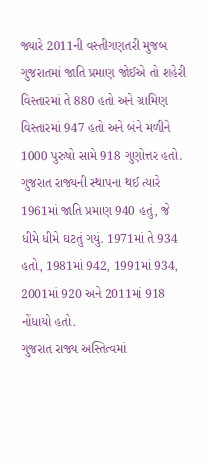જ્યારે 2011ની વસ્તીગણતરી મુજબ ગુજરાતમાં જાતિ પ્રમાણ જોઈએ તો શહેરી વિસ્તારમાં તે 880 હતો અને ગ્રામિણ વિસ્તારમાં 947 હતો અને બંને મળીને 1000 પુરુષો સામે 918 ગુણોત્તર હતો. ગુજરાત રાજ્યની સ્થાપના થઈ ત્યારે 1961માં જાતિ પ્રમાણ 940 હતું, જે ધીમે ધીમે ઘટતું ગયું. 1971માં તે 934 હતો, 1981માં 942, 1991માં 934, 2001માં 920 અને 2011માં 918 નોંધાયો હતો.
ગુજરાત રાજ્ય અસ્તિત્વમાં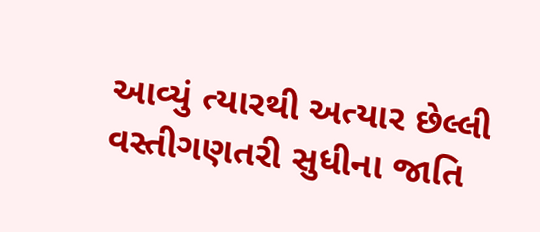આવ્યું ત્યારથી અત્યાર છેલ્લી વસ્તીગણતરી સુધીના જાતિ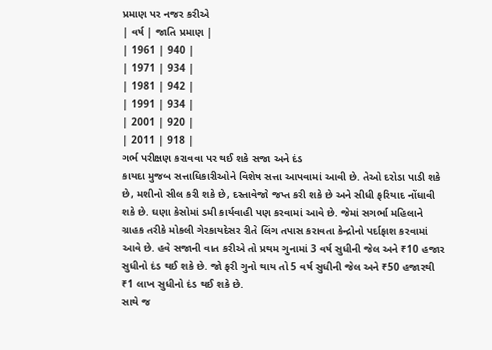પ્રમાણ પર નજર કરીએ
| વર્ષ | જાતિ પ્રમાણ |
| 1961 | 940 |
| 1971 | 934 |
| 1981 | 942 |
| 1991 | 934 |
| 2001 | 920 |
| 2011 | 918 |
ગર્ભ પરીક્ષણ કરાવવા પર થઈ શકે સજા અને દંડ
કાયદા મુજબ સત્તાધિકારીઓને વિશેષ સત્તા આપવામાં આવી છે. તેઓ દરોડા પાડી શકે છે, મશીનો સીલ કરી શકે છે, દસ્તાવેજો જપ્ત કરી શકે છે અને સીધી ફરિયાદ નોંધાવી શકે છે. ઘણા કેસોમાં ડમી કાર્યવાહી પણ કરવામાં આવે છે. જેમાં સગર્ભા મહિલાને ગ્રાહક તરીકે મોકલી ગેરકાયદેસર રીતે લિંગ તપાસ કરાવતા કેન્દ્રોનો પર્દાફાશ કરવામાં આવે છે. હવે સજાની વાત કરીએ તો પ્રથમ ગુનામાં 3 વર્ષ સુધીની જેલ અને ₹10 હજાર સુધીનો દંડ થઈ શકે છે. જો ફરી ગુનો થાય તો 5 વર્ષ સુધીની જેલ અને ₹50 હજારથી ₹1 લાખ સુધીનો દંડ થઈ શકે છે.
સાથે જ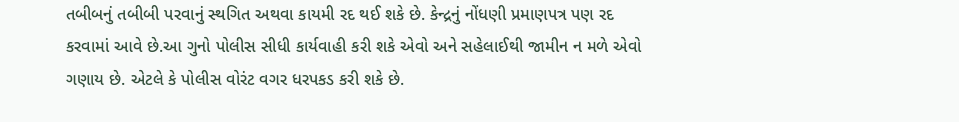તબીબનું તબીબી પરવાનું સ્થગિત અથવા કાયમી રદ થઈ શકે છે. કેન્દ્રનું નોંધણી પ્રમાણપત્ર પણ રદ કરવામાં આવે છે.આ ગુનો પોલીસ સીધી કાર્યવાહી કરી શકે એવો અને સહેલાઈથી જામીન ન મળે એવો ગણાય છે. એટલે કે પોલીસ વોરંટ વગર ધરપકડ કરી શકે છે.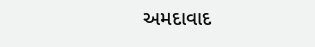અમદાવાદ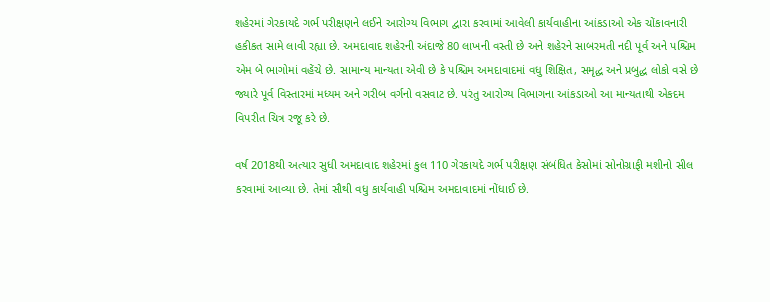શહેરમાં ગેરકાયદે ગર્ભ પરીક્ષણને લઈને આરોગ્ય વિભાગ દ્વારા કરવામાં આવેલી કાર્યવાહીના આંકડાઓ એક ચોંકાવનારી હકીકત સામે લાવી રહ્યા છે. અમદાવાદ શહેરની અંદાજે 80 લાખની વસ્તી છે અને શહેરને સાબરમતી નદી પૂર્વ અને પશ્ચિમ એમ બે ભાગોમાં વહેંચે છે. સામાન્ય માન્યતા એવી છે કે પશ્ચિમ અમદાવાદમાં વધુ શિક્ષિત, સમૃદ્ધ અને પ્રબુદ્ધ લોકો વસે છે જ્યારે પૂર્વ વિસ્તારમાં મધ્યમ અને ગરીબ વર્ગનો વસવાટ છે. પરંતુ આરોગ્ય વિભાગના આંકડાઓ આ માન્યતાથી એકદમ વિપરીત ચિત્ર રજૂ કરે છે.

વર્ષ 2018થી અત્યાર સુધી અમદાવાદ શહેરમાં કુલ 110 ગેરકાયદે ગર્ભ પરીક્ષણ સંબંધિત કેસોમાં સોનોગ્રાફી મશીનો સીલ કરવામાં આવ્યા છે. તેમાં સૌથી વધુ કાર્યવાહી પશ્ચિમ અમદાવાદમાં નોંધાઈ છે.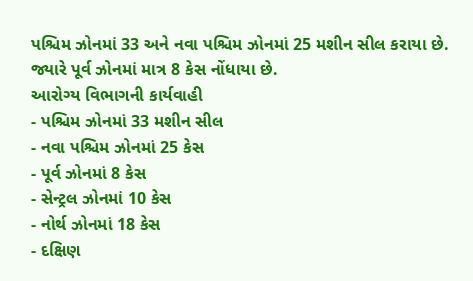પશ્ચિમ ઝોનમાં 33 અને નવા પશ્ચિમ ઝોનમાં 25 મશીન સીલ કરાયા છે. જ્યારે પૂર્વ ઝોનમાં માત્ર 8 કેસ નોંધાયા છે.
આરોગ્ય વિભાગની કાર્યવાહી
- પશ્ચિમ ઝોનમાં 33 મશીન સીલ
- નવા પશ્ચિમ ઝોનમાં 25 કેસ
- પૂર્વ ઝોનમાં 8 કેસ
- સેન્ટ્રલ ઝોનમાં 10 કેસ
- નોર્થ ઝોનમાં 18 કેસ
- દક્ષિણ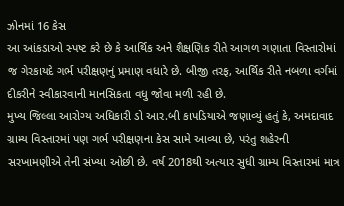ઝોનમાં 16 કેસ
આ આંકડાઓ સ્પષ્ટ કરે છે કે આર્થિક અને શૈક્ષણિક રીતે આગળ ગણાતા વિસ્તારોમાં જ ગેરકાયદે ગર્ભ પરીક્ષણનું પ્રમાણ વધારે છે. બીજી તરફ, આર્થિક રીતે નબળા વર્ગમાં દીકરીને સ્વીકારવાની માનસિકતા વધુ જોવા મળી રહી છે.
મુખ્ય જિલ્લા આરોગ્ય અધિકારી ડો આર.બી કાપડિયાએ જણાવ્યું હતું કે, અમદાવાદ ગ્રામ્ય વિસ્તારમાં પણ ગર્ભ પરીક્ષણના કેસ સામે આવ્યા છે, પરંતુ શહેરની સરખામણીએ તેની સંખ્યા ઓછી છે. વર્ષ 2018થી અત્યાર સુધી ગ્રામ્ય વિસ્તારમાં માત્ર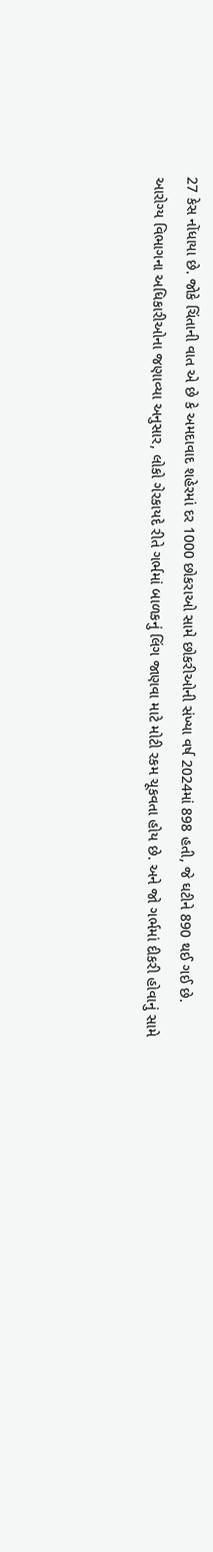27 કેસ નોંધાયા છે. જોકે ચિંતાની વાત એ છે કે અમદાવાદ શહેરમાં દર 1000 છોકરાઓ સામે છોકરીઓની સંખ્યા વર્ષ 2024માં 898 હતી, જે ઘટીને 890 થઈ ગઈ છે.
આરોગ્ય વિભાગના અધિકારીઓના જણાવ્યા અનુસાર, લોકો ગેરકાયદે રીતે ગર્ભમાં બાળકનું લિંગ જાણવા માટે મોટી રકમ ચૂકવતા હોય છે. અને જો ગર્ભમાં દીકરી હોવાનું સામે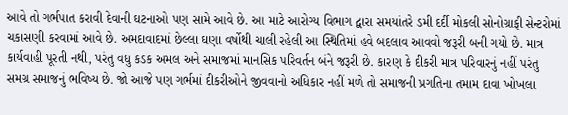આવે તો ગર્ભપાત કરાવી દેવાની ઘટનાઓ પણ સામે આવે છે. આ માટે આરોગ્ય વિભાગ દ્વારા સમયાંતરે ડમી દર્દી મોકલી સોનોગ્રાફી સેન્ટરોમાં ચકાસણી કરવામાં આવે છે. અમદાવાદમાં છેલ્લા ઘણા વર્ષોથી ચાલી રહેલી આ સ્થિતિમાં હવે બદલાવ આવવો જરૂરી બની ગયો છે. માત્ર કાર્યવાહી પૂરતી નથી, પરંતુ વધુ કડક અમલ અને સમાજમાં માનસિક પરિવર્તન બંને જરૂરી છે. કારણ કે દીકરી માત્ર પરિવારનું નહીં પરંતુ સમગ્ર સમાજનું ભવિષ્ય છે. જો આજે પણ ગર્ભમાં દીકરીઓને જીવવાનો અધિકાર નહીં મળે તો સમાજની પ્રગતિના તમામ દાવા ખોખલા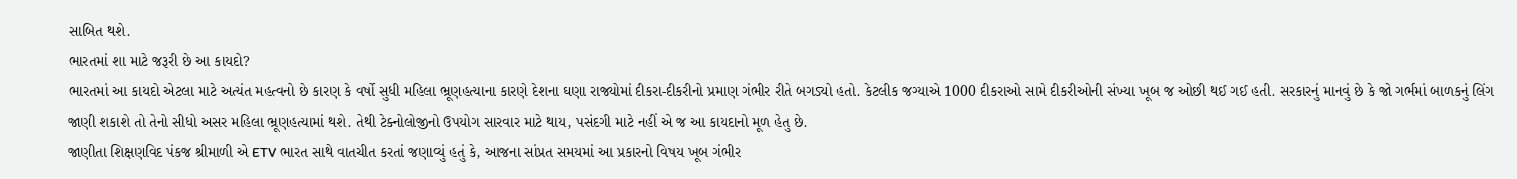સાબિત થશે.
ભારતમાં શા માટે જરૂરી છે આ કાયદો?
ભારતમાં આ કાયદો એટલા માટે અત્યંત મહત્વનો છે કારણ કે વર્ષો સુધી મહિલા ભ્રૂણહત્યાના કારણે દેશના ઘણા રાજ્યોમાં દીકરા-દીકરીનો પ્રમાણ ગંભીર રીતે બગડ્યો હતો. કેટલીક જગ્યાએ 1000 દીકરાઓ સામે દીકરીઓની સંખ્યા ખૂબ જ ઓછી થઈ ગઈ હતી. સરકારનું માનવું છે કે જો ગર્ભમાં બાળકનું લિંગ જાણી શકાશે તો તેનો સીધો અસર મહિલા ભ્રૂણહત્યામાં થશે. તેથી ટેક્નોલોજીનો ઉપયોગ સારવાર માટે થાય, પસંદગી માટે નહીં એ જ આ કાયદાનો મૂળ હેતુ છે.
જાણીતા શિક્ષણવિદ પંકજ શ્રીમાળી એ ETV ભારત સાથે વાતચીત કરતાં જણાવ્યું હતું કે, આજના સાંપ્રત સમયમાં આ પ્રકારનો વિષય ખૂબ ગંભીર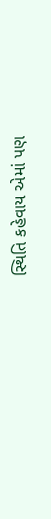સ્થિતિ કહેવાય એમાં પણ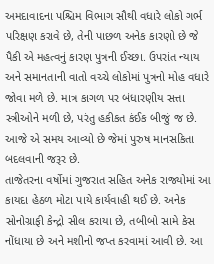અમદાવાદના પશ્ચિમ વિભાગ સૌથી વધારે લોકો ગર્ભ પરિક્ષણ કરાવે છે, તેની પાછળ અનેક કારણો છે જે પૈકી એ મહત્વનું કારણ પુત્રની ઈચ્છા. ઉપરાંત ન્યાય અને સમાનતાની વાતો વચ્ચે લોકોમાં પુત્રનો મોહ વધારે જોવા મળે છે. માત્ર કાગળ પર બંધારણીય સત્તા સ્ત્રીઓને મળી છે, પરંતુ હકીકત કંઈક બીજું જ છે. આજે એ સમય આવ્યો છે જેમાં પુરુષ માનસકિતા બદલવાની જરૂર છે.
તાજેતરના વર્ષોમાં ગુજરાત સહિત અનેક રાજ્યોમાં આ કાયદા હેઠળ મોટા પાયે કાર્યવાહી થઈ છે. અનેક સોનોગ્રાફી કેન્દ્રો સીલ કરાયા છે, તબીબો સામે કેસ નોંધાયા છે અને મશીનો જપ્ત કરવામાં આવી છે. આ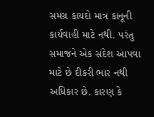સમગ્ર કાયદો માત્ર કાનૂની કાર્યવાહી માટે નથી. પરંતુ સમાજને એક સંદેશ આપવા માટે છે દીકરી ભાર નથી અધિકાર છે. કારણ કે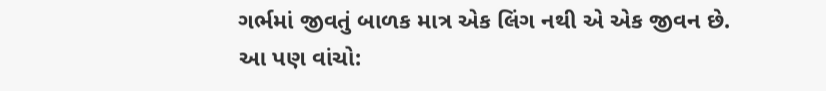ગર્ભમાં જીવતું બાળક માત્ર એક લિંગ નથી એ એક જીવન છે.
આ પણ વાંચો: